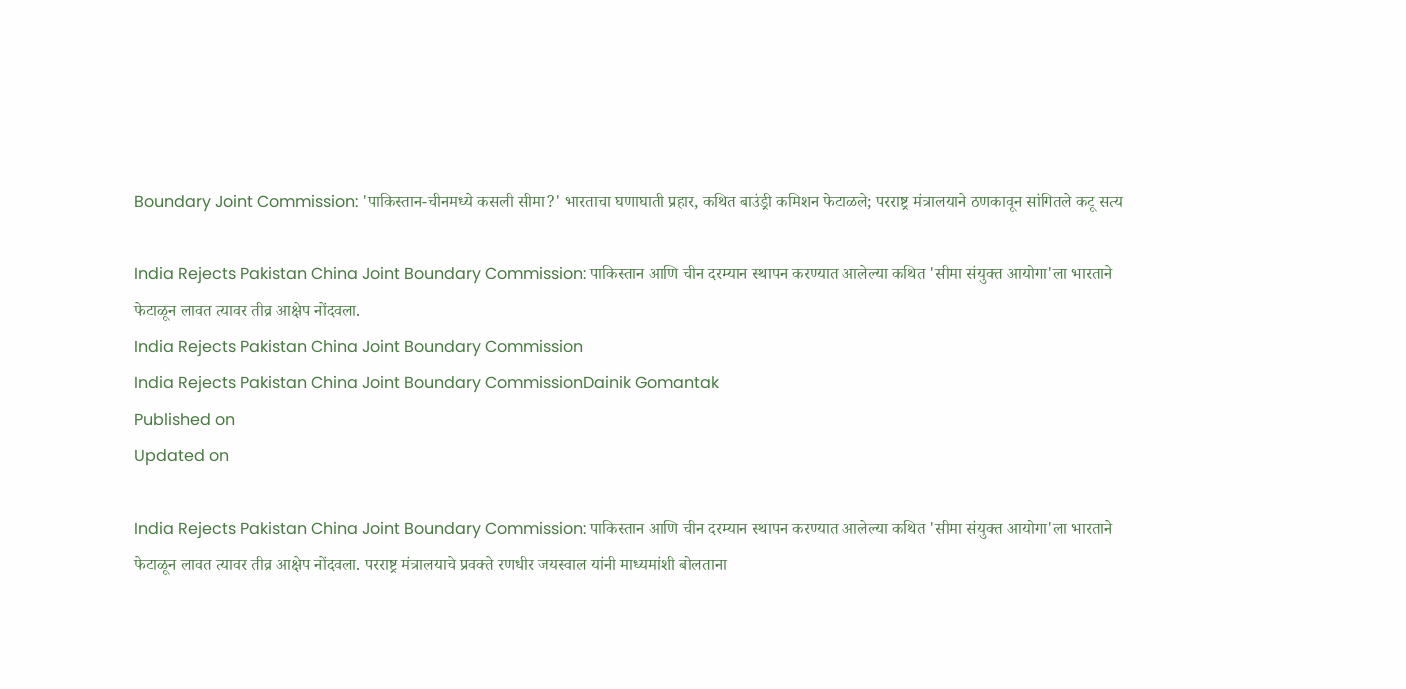Boundary Joint Commission: 'पाकिस्तान-चीनमध्ये कसली सीमा?' भारताचा घणाघाती प्रहार, कथित बाउंड्री कमिशन फेटाळले; परराष्ट्र मंत्रालयाने ठणकावून सांगितले कटू सत्य

India Rejects Pakistan China Joint Boundary Commission: पाकिस्तान आणि चीन दरम्यान स्थापन करण्यात आलेल्या कथित 'सीमा संयुक्त आयोगा'ला भारताने फेटाळून लावत त्यावर तीव्र आक्षेप नोंदवला.
India Rejects Pakistan China Joint Boundary Commission
India Rejects Pakistan China Joint Boundary CommissionDainik Gomantak
Published on
Updated on

India Rejects Pakistan China Joint Boundary Commission: पाकिस्तान आणि चीन दरम्यान स्थापन करण्यात आलेल्या कथित 'सीमा संयुक्त आयोगा'ला भारताने फेटाळून लावत त्यावर तीव्र आक्षेप नोंदवला. परराष्ट्र मंत्रालयाचे प्रवक्ते रणधीर जयस्वाल यांनी माध्यमांशी बोलताना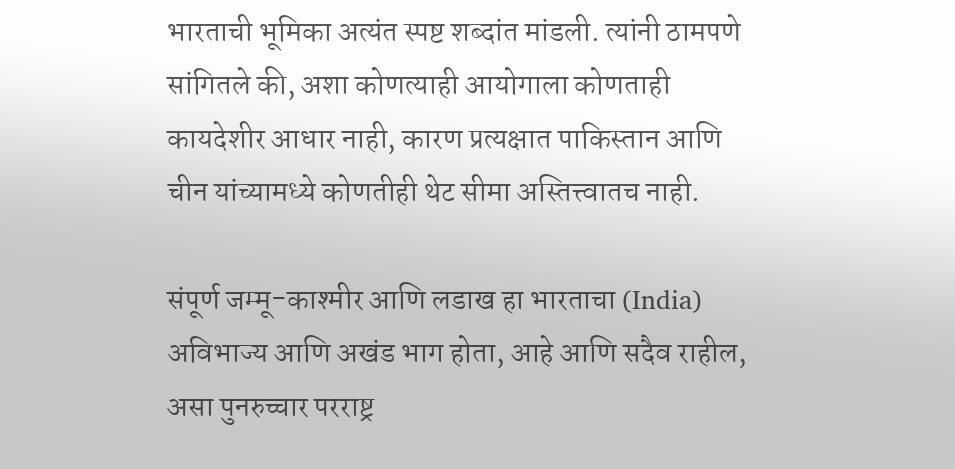भारताची भूमिका अत्यंत स्पष्ट शब्दांत मांडली. त्यांनी ठामपणे सांगितले की, अशा कोणत्याही आयोगाला कोणताही कायदेशीर आधार नाही, कारण प्रत्यक्षात पाकिस्तान आणि चीन यांच्यामध्ये कोणतीही थेट सीमा अस्तित्त्वातच नाही.

संपूर्ण जम्मू-काश्मीर आणि लडाख हा भारताचा (India) अविभाज्य आणि अखंड भाग होता, आहे आणि सदैव राहील, असा पुनरुच्चार परराष्ट्र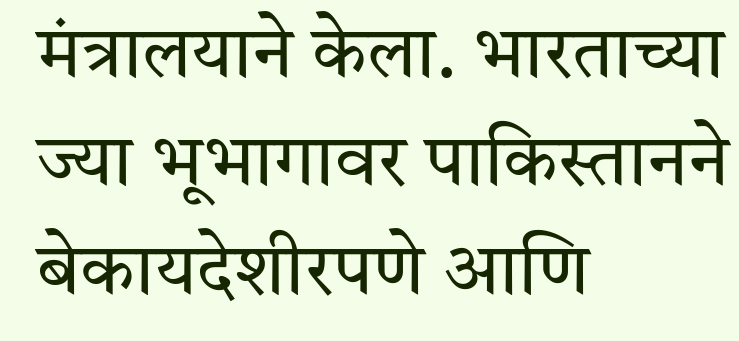मंत्रालयाने केला. भारताच्या ज्या भूभागावर पाकिस्तानने बेकायदेशीरपणे आणि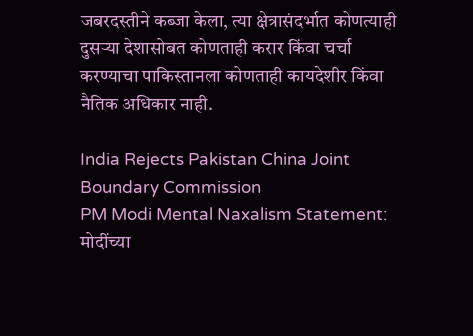जबरदस्तीने कब्जा केला, त्या क्षेत्रासंदर्भात कोणत्याही दुसऱ्या देशासोबत कोणताही करार किंवा चर्चा करण्याचा पाकिस्तानला कोणताही कायदेशीर किंवा नैतिक अधिकार नाही.

India Rejects Pakistan China Joint Boundary Commission
PM Modi Mental Naxalism Statement: मोदींच्या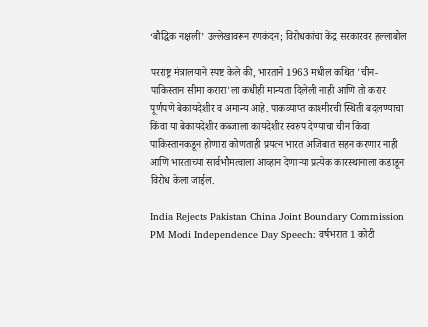‘बौद्धिक नक्षली’ उल्लेखावरून रणकंदन; विरोधकांचा केंद्र सरकारवर हल्लाबोल

परराष्ट्र मंत्रालयाने स्पष्ट केले की, भारताने 1963 मधील कथित 'चीन-पाकिस्तान सीमा करारा'ला कधीही मान्यता दिलेली नाही आणि तो करार पूर्णपणे बेकायदेशीर व अमान्य आहे. पाकव्याप्त काश्मीरची स्थिती बदलण्याचा किंवा या बेकायदेशीर कब्जाला कायदेशीर स्वरुप देण्याचा चीन किंवा पाकिस्तानकडून होणारा कोणताही प्रयत्न भारत अजिबात सहन करणार नाही आणि भारताच्या सार्वभौमत्वाला आव्हान देणाऱ्या प्रत्येक कारस्थानाला कडाडून विरोध केला जाईल.

India Rejects Pakistan China Joint Boundary Commission
PM Modi Independence Day Speech: वर्षभरात 1 कोटी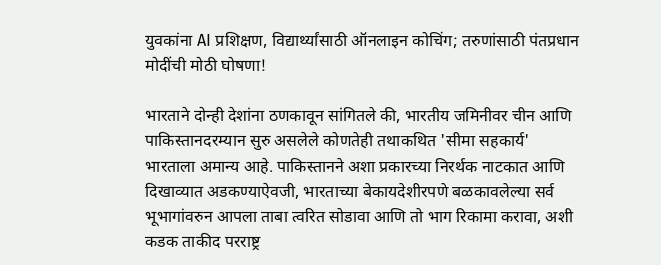युवकांना AI प्रशिक्षण, विद्यार्थ्यांसाठी ऑनलाइन कोचिंग; तरुणांसाठी पंतप्रधान मोदींची मोठी घोषणा!

भारताने दोन्ही देशांना ठणकावून सांगितले की, भारतीय जमिनीवर चीन आणि पाकिस्तानदरम्यान सुरु असलेले कोणतेही तथाकथित 'सीमा सहकार्य' भारताला अमान्य आहे. पाकिस्तानने अशा प्रकारच्या निरर्थक नाटकात आणि दिखाव्यात अडकण्याऐवजी, भारताच्या बेकायदेशीरपणे बळकावलेल्या सर्व भूभागांवरुन आपला ताबा त्वरित सोडावा आणि तो भाग रिकामा करावा, अशी कडक ताकीद परराष्ट्र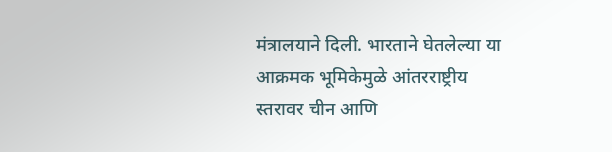मंत्रालयाने दिली. भारताने घेतलेल्या या आक्रमक भूमिकेमुळे आंतरराष्ट्रीय स्तरावर चीन आणि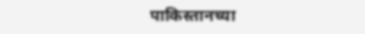पाकिस्तानच्या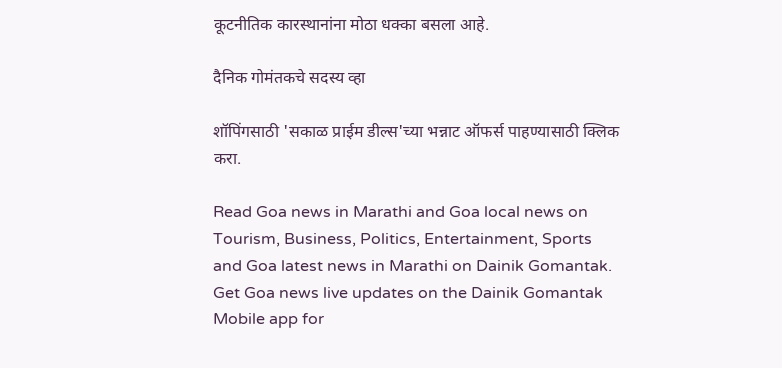कूटनीतिक कारस्थानांना मोठा धक्का बसला आहे.

दैनिक गोमंतकचे सदस्य व्हा

शॉपिंगसाठी 'सकाळ प्राईम डील्स'च्या भन्नाट ऑफर्स पाहण्यासाठी क्लिक करा.

Read Goa news in Marathi and Goa local news on Tourism, Business, Politics, Entertainment, Sports and Goa latest news in Marathi on Dainik Gomantak. Get Goa news live updates on the Dainik Gomantak Mobile app for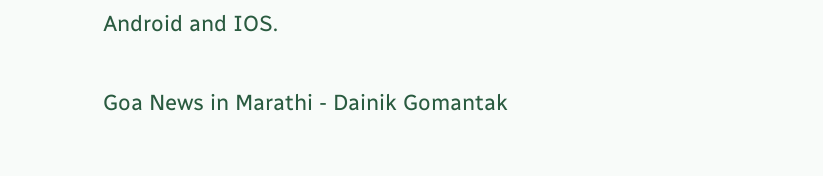Android and IOS.

Goa News in Marathi - Dainik Gomantak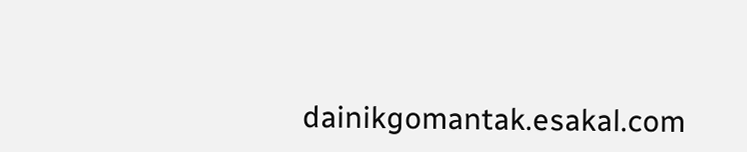dainikgomantak.esakal.com